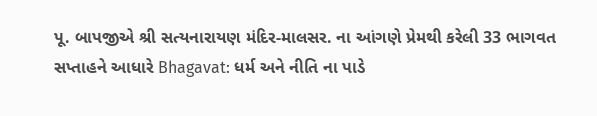પૂ. બાપજીએ શ્રી સત્યનારાયણ મંદિર-માલસર. ના આંગણે પ્રેમથી કરેલી 33 ભાગવત સપ્તાહને આધારે Bhagavat: ધર્મ અને નીતિ ના પાડે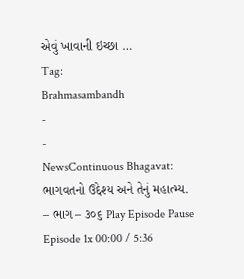એવું ખાવાની ઇચ્છા …
Tag:
Brahmasambandh
-
-
NewsContinuous Bhagavat: ભાગવતનો ઉદ્દેશ્ય અને તેનું મહાત્મ્ય. – ભાગ – ૩૦૬ Play Episode Pause Episode 1x 00:00 / 5:36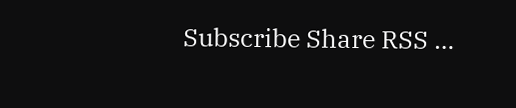Subscribe Share RSS …